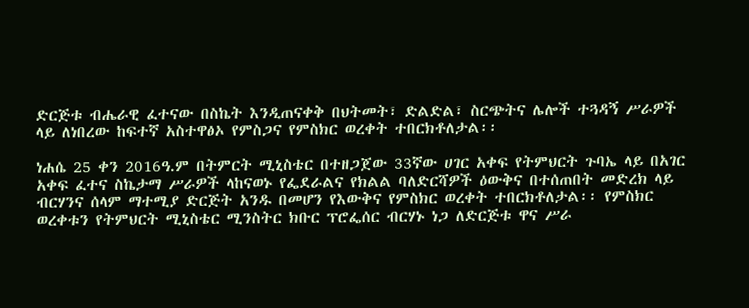ድርጅቱ ብሔራዊ ፈተናው በስኬት እንዲጠናቀቅ በህትመት፣ ድልድል፣ ስርጭትና ሌሎች ተጓዳኝ ሥራዎች ላይ ለነበረው ከፍተኛ አስተዋፅኦ የምስጋና የምስክር ወረቀት ተበርክቶለታል፡፡

ነሐሴ 25 ቀን 2016ዓ.ም በትምርት ሚኒስቴር በተዘጋጀው 33ኛው ሀገር አቀፍ የትምህርት ጉባኤ ላይ በአገር አቀፍ ፈተና ስኬታማ ሥራዎች ላከናወኑ የፌደራልና የክልል ባለድርሻዎች ዕውቅና በተሰጠበት መድረክ ላይ ብርሃንና ሰላም ማተሚያ ድርጅት አንዱ በመሆን የእውቅና የምስክር ወረቀት ተበርክቶለታል፡፡ የምስክር ወረቀቱን የትምህርት ሚኒስቴር ሚንስትር ክቡር ፕሮፌሰር ብርሃኑ ነጋ ለድርጅቱ ዋና ሥራ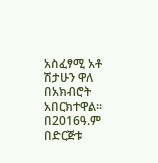አስፈፃሚ አቶ ሽታሁን ዋለ በአክብሮት አበርክተዋል፡፡
በ2016ዓ.ም በድርጅቱ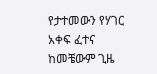የታተመውን የሃገር አቀፍ ፈተና ከመቼውም ጊዜ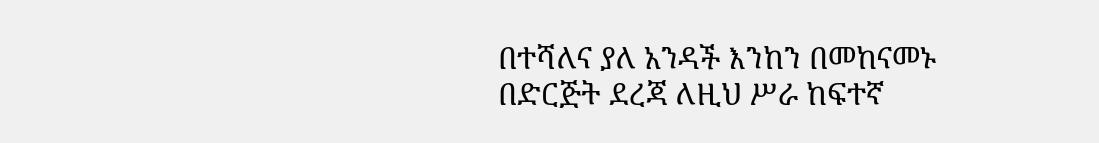በተሻለና ያለ አንዳች እንከን በመከናመኑ በድርጅት ደረጃ ለዚህ ሥራ ከፍተኛ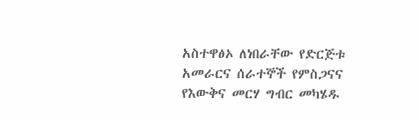አስተዋፅኦ ለነበራቸው የድርጅቱ አመራርና ሰራተኞች የምስጋናና የእውቅና መርሃ ግብር መካሄዱ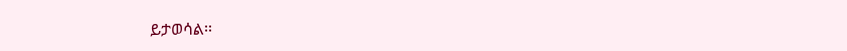ይታወሳል፡፡